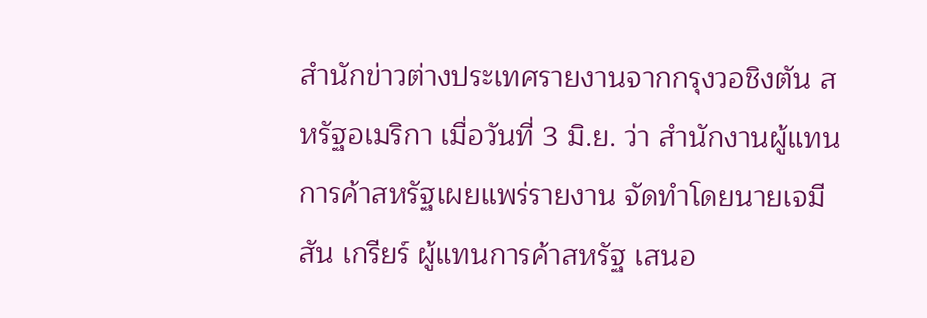สำนักข่าวต่างประเทศรายงานจากกรุงวอชิงตัน สหรัฐอเมริกา เมื่อวันที่ 3 มิ.ย. ว่า สำนักงานผู้แทนการค้าสหรัฐเผยแพร่รายงาน จัดทำโดยนายเจมีสัน เกรียร์ ผู้แทนการค้าสหรัฐ เสนอ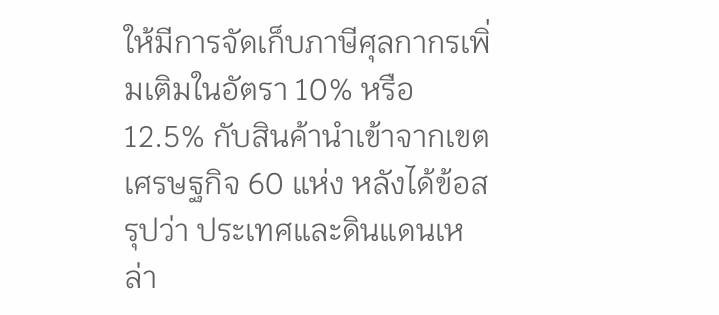ให้มีการจัดเก็บภาษีศุลกากรเพิ่มเติมในอัตรา 10% หรือ 12.5% กับสินค้านำเข้าจากเขตเศรษฐกิจ 60 แห่ง หลังได้ข้อสรุปว่า ประเทศและดินแดนเหล่า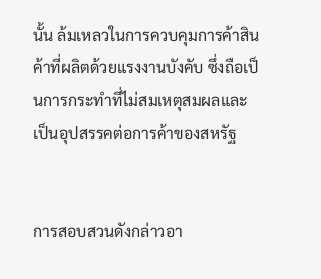นั้น ล้มเหลวในการควบคุมการค้าสินค้าที่ผลิตด้วยแรงงานบังคับ ซึ่งถือเป็นการกระทำที่ไม่สมเหตุสมผลและเป็นอุปสรรคต่อการค้าของสหรัฐ


การสอบสวนดังกล่าวอา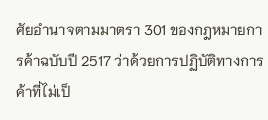ศัยอำนาจตามมาตรา 301 ของกฎหมายการค้าฉบับปี 2517 ว่าด้วยการปฏิบัติทางการค้าที่ไม่เป็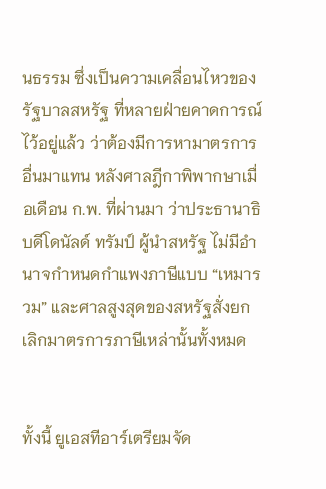นธรรม ซึ่งเป็นความเคลื่อนไหวของรัฐบาลสหรัฐ ที่หลายฝ่ายคาดการณ์ไว้อยู่แล้ว ว่าต้องมีการหามาตรการอื่นมาแทน หลังศาลฎีกาพิพากษาเมื่อเดือน ก.พ. ที่ผ่านมา ว่าประธานาธิบดีโดนัลด์ ทรัมป์ ผู้นำสหรัฐ ไม่มีอำนาจกำหนดกำแพงภาษีแบบ “เหมารวม” และศาลสูงสุดของสหรัฐสั่งยกเลิกมาตรการภาษีเหล่านั้นทั้งหมด


ทั้งนี้ ยูเอสทีอาร์เตรียมจัด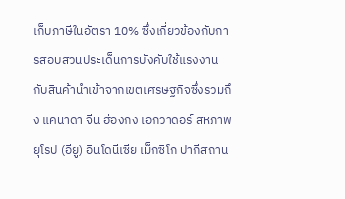เก็บภาษีในอัตรา 10% ซึ่งเกี่ยวข้องกับการสอบสวนประเด็นการบังคับใช้แรงงาน กับสินค้านำเข้าจากเขตเศรษฐกิจซึ่งรวมถึง แคนาดา จีน ฮ่องกง เอกวาดอร์ สหภาพยุโรป (อียู) อินโดนีเซีย เม็กซิโก ปากีสถาน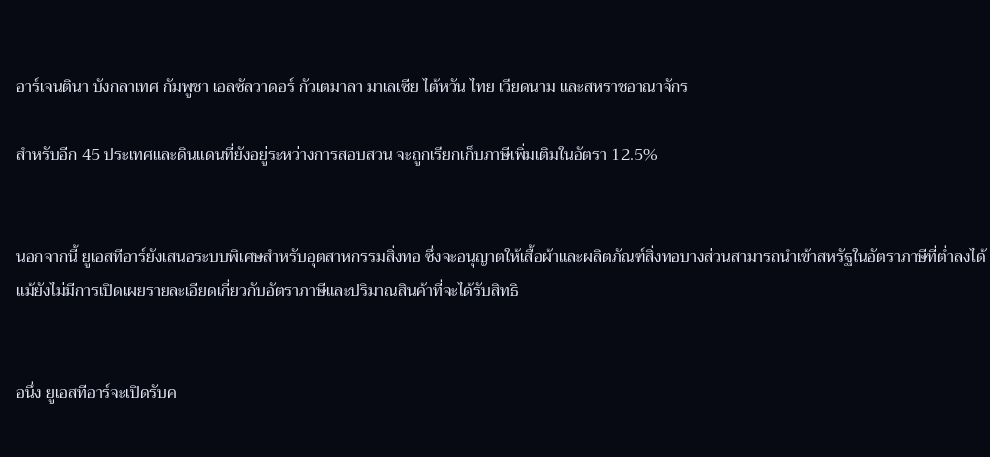อาร์เจนตินา บังกลาเทศ กัมพูชา เอลซัลวาดอร์ กัวเตมาลา มาเลเซีย ไต้หวัน ไทย เวียดนาม และสหราชอาณาจักร

สำหรับอีก 45 ประเทศและดินแดนที่ยังอยู่ระหว่างการสอบสวน จะถูกเรียกเก็บภาษีเพิ่มเติมในอัตรา 12.5%


นอกจากนี้ ยูเอสทีอาร์ยังเสนอระบบพิเศษสำหรับอุตสาหกรรมสิ่งทอ ซึ่งจะอนุญาตให้เสื้อผ้าและผลิตภัณฑ์สิ่งทอบางส่วนสามารถนำเข้าสหรัฐในอัตราภาษีที่ต่ำลงได้ แม้ยังไม่มีการเปิดเผยรายละเอียดเกี่ยวกับอัตราภาษีและปริมาณสินค้าที่จะได้รับสิทธิ


อนึ่ง ยูเอสทีอาร์จะเปิดรับค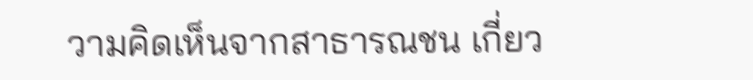วามคิดเห็นจากสาธารณชน เกี่ยว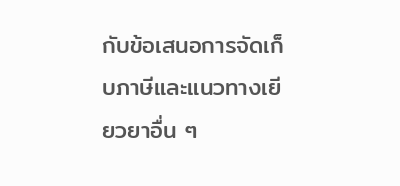กับข้อเสนอการจัดเก็บภาษีและแนวทางเยียวยาอื่น ๆ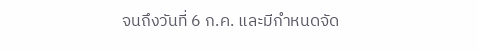จนถึงวันที่ 6 ก.ค. และมีกำหนดจัด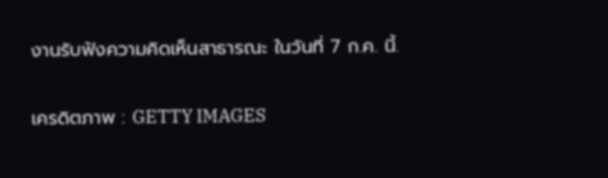งานรับฟังความคิดเห็นสาธารณะ ในวันที่ 7 ก.ค. นี้.

เครดิตภาพ : GETTY IMAGES